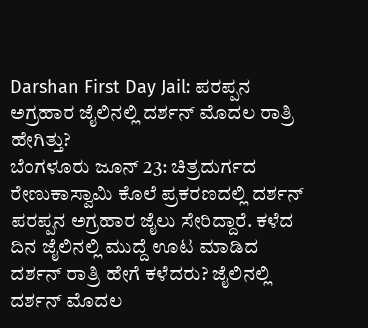Darshan First Day Jail: ಪರಪ್ಪನ ಅಗ್ರಹಾರ ಜೈಲಿನಲ್ಲಿ ದರ್ಶನ್ ಮೊದಲ ರಾತ್ರಿ ಹೇಗಿತ್ತು?
ಬೆಂಗಳೂರು ಜೂನ್ 23: ಚಿತ್ರದುರ್ಗದ ರೇಣುಕಾಸ್ವಾಮಿ ಕೊಲೆ ಪ್ರಕರಣದಲ್ಲಿ ದರ್ಶನ್ ಪರಪ್ಪನ ಅಗ್ರಹಾರ ಜೈಲು ಸೇರಿದ್ದಾರೆ. ಕಳೆದ ದಿನ ಜೈಲಿನಲ್ಲಿ ಮುದ್ದೆ ಊಟ ಮಾಡಿದ ದರ್ಶನ್ ರಾತ್ರಿ ಹೇಗೆ ಕಳೆದರು? ಜೈಲಿನಲ್ಲಿ ದರ್ಶನ್ ಮೊದಲ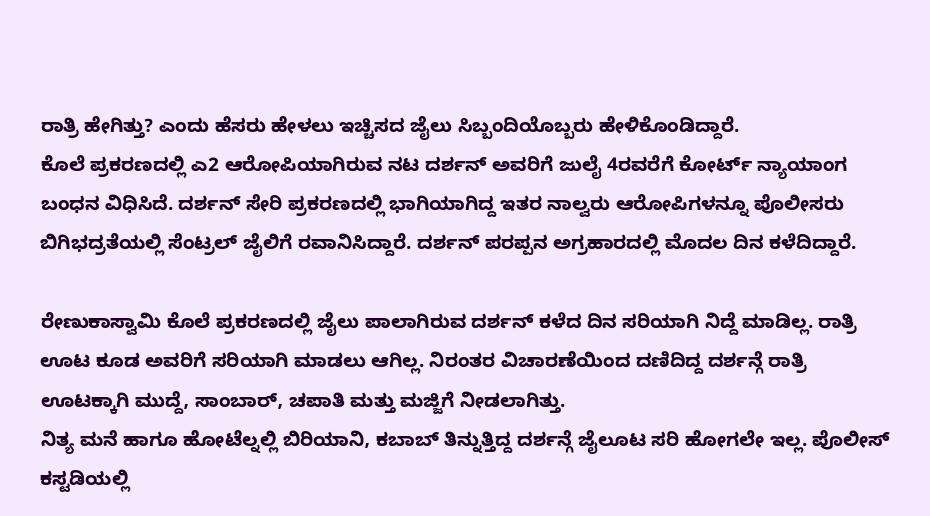ರಾತ್ರಿ ಹೇಗಿತ್ತು? ಎಂದು ಹೆಸರು ಹೇಳಲು ಇಚ್ಚಿಸದ ಜೈಲು ಸಿಬ್ಬಂದಿಯೊಬ್ಬರು ಹೇಳಿಕೊಂಡಿದ್ದಾರೆ.
ಕೊಲೆ ಪ್ರಕರಣದಲ್ಲಿ ಎ2 ಆರೋಪಿಯಾಗಿರುವ ನಟ ದರ್ಶನ್ ಅವರಿಗೆ ಜುಲೈ 4ರವರೆಗೆ ಕೋರ್ಟ್ ನ್ಯಾಯಾಂಗ ಬಂಧನ ವಿಧಿಸಿದೆ. ದರ್ಶನ್ ಸೇರಿ ಪ್ರಕರಣದಲ್ಲಿ ಭಾಗಿಯಾಗಿದ್ದ ಇತರ ನಾಲ್ವರು ಆರೋಪಿಗಳನ್ನೂ ಪೊಲೀಸರು ಬಿಗಿಭದ್ರತೆಯಲ್ಲಿ ಸೆಂಟ್ರಲ್ ಜೈಲಿಗೆ ರವಾನಿಸಿದ್ದಾರೆ. ದರ್ಶನ್ ಪರಪ್ಪನ ಅಗ್ರಹಾರದಲ್ಲಿ ಮೊದಲ ದಿನ ಕಳೆದಿದ್ದಾರೆ.

ರೇಣುಕಾಸ್ವಾಮಿ ಕೊಲೆ ಪ್ರಕರಣದಲ್ಲಿ ಜೈಲು ಪಾಲಾಗಿರುವ ದರ್ಶನ್ ಕಳೆದ ದಿನ ಸರಿಯಾಗಿ ನಿದ್ದೆ ಮಾಡಿಲ್ಲ. ರಾತ್ರಿ ಊಟ ಕೂಡ ಅವರಿಗೆ ಸರಿಯಾಗಿ ಮಾಡಲು ಆಗಿಲ್ಲ. ನಿರಂತರ ವಿಚಾರಣೆಯಿಂದ ದಣಿದಿದ್ದ ದರ್ಶನ್ಗೆ ರಾತ್ರಿ ಊಟಕ್ಕಾಗಿ ಮುದ್ದೆ, ಸಾಂಬಾರ್, ಚಪಾತಿ ಮತ್ತು ಮಜ್ಜಿಗೆ ನೀಡಲಾಗಿತ್ತು.
ನಿತ್ಯ ಮನೆ ಹಾಗೂ ಹೋಟೆಲ್ನಲ್ಲಿ ಬಿರಿಯಾನಿ, ಕಬಾಬ್ ತಿನ್ನುತ್ತಿದ್ದ ದರ್ಶನ್ಗೆ ಜೈಲೂಟ ಸರಿ ಹೋಗಲೇ ಇಲ್ಲ. ಪೊಲೀಸ್ ಕಸ್ಟಡಿಯಲ್ಲಿ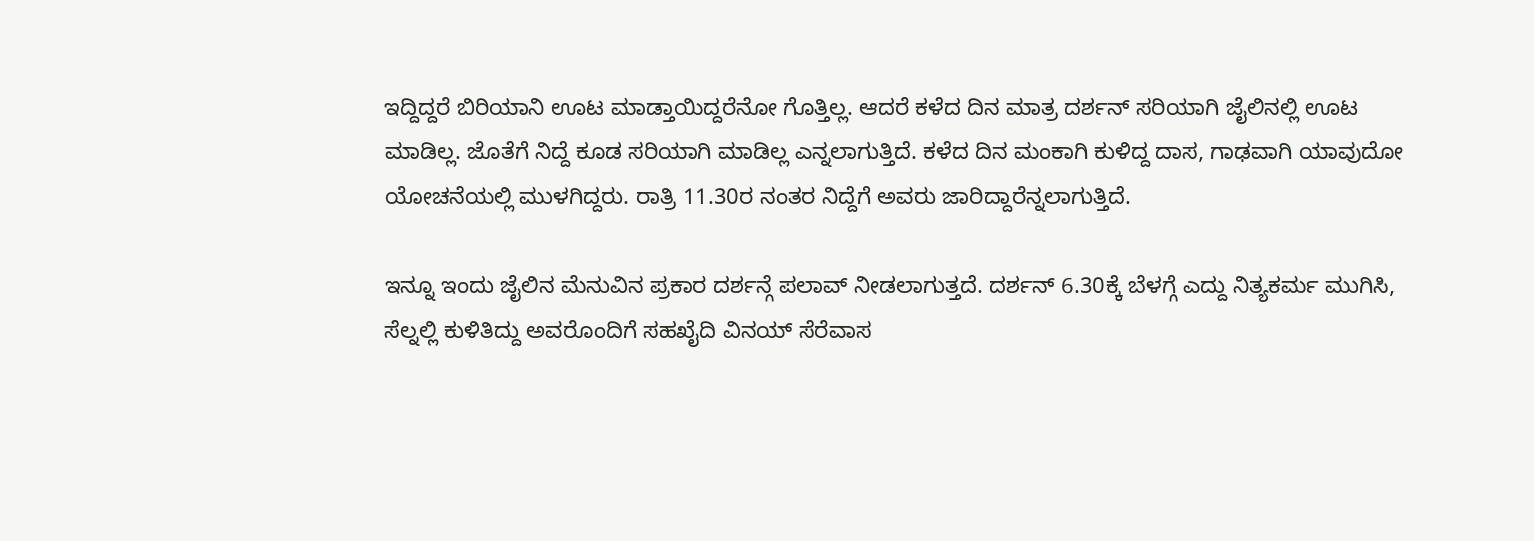ಇದ್ದಿದ್ದರೆ ಬಿರಿಯಾನಿ ಊಟ ಮಾಡ್ತಾಯಿದ್ದರೆನೋ ಗೊತ್ತಿಲ್ಲ. ಆದರೆ ಕಳೆದ ದಿನ ಮಾತ್ರ ದರ್ಶನ್ ಸರಿಯಾಗಿ ಜೈಲಿನಲ್ಲಿ ಊಟ ಮಾಡಿಲ್ಲ. ಜೊತೆಗೆ ನಿದ್ದೆ ಕೂಡ ಸರಿಯಾಗಿ ಮಾಡಿಲ್ಲ ಎನ್ನಲಾಗುತ್ತಿದೆ. ಕಳೆದ ದಿನ ಮಂಕಾಗಿ ಕುಳಿದ್ದ ದಾಸ, ಗಾಢವಾಗಿ ಯಾವುದೋ ಯೋಚನೆಯಲ್ಲಿ ಮುಳಗಿದ್ದರು. ರಾತ್ರಿ 11.30ರ ನಂತರ ನಿದ್ದೆಗೆ ಅವರು ಜಾರಿದ್ದಾರೆನ್ನಲಾಗುತ್ತಿದೆ.

ಇನ್ನೂ ಇಂದು ಜೈಲಿನ ಮೆನುವಿನ ಪ್ರಕಾರ ದರ್ಶನ್ಗೆ ಪಲಾವ್ ನೀಡಲಾಗುತ್ತದೆ. ದರ್ಶನ್ 6.30ಕ್ಕೆ ಬೆಳಗ್ಗೆ ಎದ್ದು ನಿತ್ಯಕರ್ಮ ಮುಗಿಸಿ, ಸೆಲ್ನಲ್ಲಿ ಕುಳಿತಿದ್ದು ಅವರೊಂದಿಗೆ ಸಹಖೈದಿ ವಿನಯ್ ಸೆರೆವಾಸ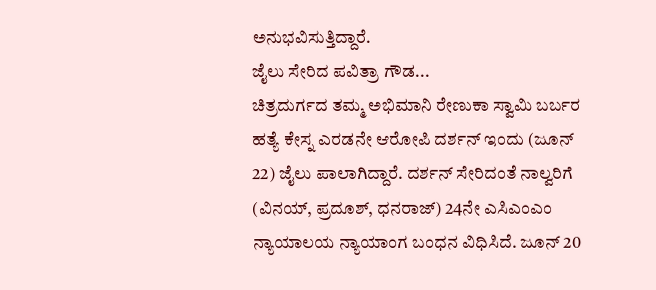ಅನುಭವಿಸುತ್ತಿದ್ದಾರೆ.
ಜೈಲು ಸೇರಿದ ಪವಿತ್ರಾ ಗೌಡ...
ಚಿತ್ರದುರ್ಗದ ತಮ್ಮ ಅಭಿಮಾನಿ ರೇಣುಕಾ ಸ್ವಾಮಿ ಬರ್ಬರ ಹತ್ಯೆ ಕೇಸ್ನ ಎರಡನೇ ಆರೋಪಿ ದರ್ಶನ್ ಇಂದು (ಜೂನ್ 22) ಜೈಲು ಪಾಲಾಗಿದ್ದಾರೆ. ದರ್ಶನ್ ಸೇರಿದಂತೆ ನಾಲ್ವರಿಗೆ (ವಿನಯ್, ಪ್ರದೂಶ್, ಧನರಾಜ್) 24ನೇ ಎಸಿಎಂಎಂ ನ್ಯಾಯಾಲಯ ನ್ಯಾಯಾಂಗ ಬಂಧನ ವಿಧಿಸಿದೆ. ಜೂನ್ 20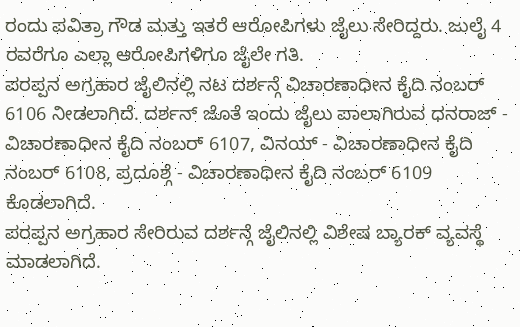ರಂದು ಪವಿತ್ರಾ ಗೌಡ ಮತ್ತು ಇತರೆ ಆರೋಪಿಗಳು ಜೈಲು ಸೇರಿದ್ದರು. ಜುಲೈ 4 ರವರೆಗೂ ಎಲ್ಲಾ ಆರೋಪಿಗಳಿಗೂ ಜೈಲೇ ಗತಿ.
ಪರಪ್ಪನ ಅಗ್ರಹಾರ ಜೈಲಿನಲ್ಲಿ ನಟ ದರ್ಶನ್ಗೆ ವಿಚಾರಣಾಧೀನ ಕೈದಿ ನಂಬರ್ 6106 ನೀಡಲಾಗಿದೆ. ದರ್ಶನ್ ಜೊತೆ ಇಂದು ಜೈಲು ಪಾಲಾಗಿರುವ ಧನರಾಜ್ - ವಿಚಾರಣಾಧೀನ ಕೈದಿ ನಂಬರ್ 6107, ವಿನಯ್ - ವಿಚಾರಣಾಧೀನ ಕೈದಿ ನಂಬರ್ 6108, ಪ್ರದೂಶ್ಗೆ - ವಿಚಾರಣಾಧೀನ ಕೈದಿ ನಂಬರ್ 6109 ಕೊಡಲಾಗಿದೆ.
ಪರಪ್ಪನ ಅಗ್ರಹಾರ ಸೇರಿರುವ ದರ್ಶನ್ಗೆ ಜೈಲಿನಲ್ಲಿ ವಿಶೇಷ ಬ್ಯಾರಕ್ ವ್ಯವಸ್ಥೆ ಮಾಡಲಾಗಿದೆ.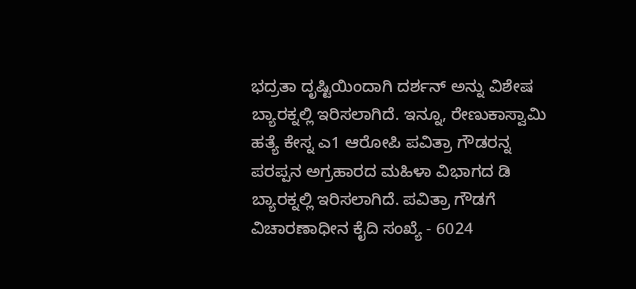ಭದ್ರತಾ ದೃಷ್ಟಿಯಿಂದಾಗಿ ದರ್ಶನ್ ಅನ್ನು ವಿಶೇಷ ಬ್ಯಾರಕ್ನಲ್ಲಿ ಇರಿಸಲಾಗಿದೆ. ಇನ್ನೂ, ರೇಣುಕಾಸ್ವಾಮಿ ಹತ್ಯೆ ಕೇಸ್ನ ಎ1 ಆರೋಪಿ ಪವಿತ್ರಾ ಗೌಡರನ್ನ ಪರಪ್ಪನ ಅಗ್ರಹಾರದ ಮಹಿಳಾ ವಿಭಾಗದ ಡಿ ಬ್ಯಾರಕ್ನಲ್ಲಿ ಇರಿಸಲಾಗಿದೆ. ಪವಿತ್ರಾ ಗೌಡಗೆ ವಿಚಾರಣಾಧೀನ ಕೈದಿ ಸಂಖ್ಯೆ - 6024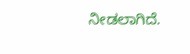ನೀಡಲಾಗಿದೆ.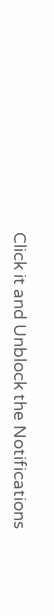Click it and Unblock the Notifications